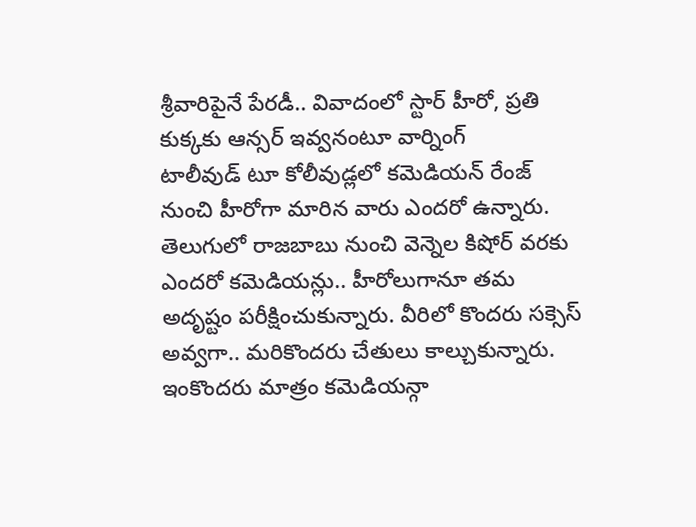శ్రీవారిపైనే పేరడీ.. వివాదంలో స్టార్ హీరో, ప్రతి కుక్కకు ఆన్సర్ ఇవ్వనంటూ వార్నింగ్
టాలీవుడ్ టూ కోలీవుడ్లలో కమెడియన్ రేంజ్ నుంచి హీరోగా మారిన వారు ఎందరో ఉన్నారు. తెలుగులో రాజబాబు నుంచి వెన్నెల కిషోర్ వరకు ఎందరో కమెడియన్లు.. హీరోలుగానూ తమ అదృష్టం పరీక్షించుకున్నారు. వీరిలో కొందరు సక్సెస్ అవ్వగా.. మరికొందరు చేతులు కాల్చుకున్నారు. ఇంకొందరు మాత్రం కమెడియన్గా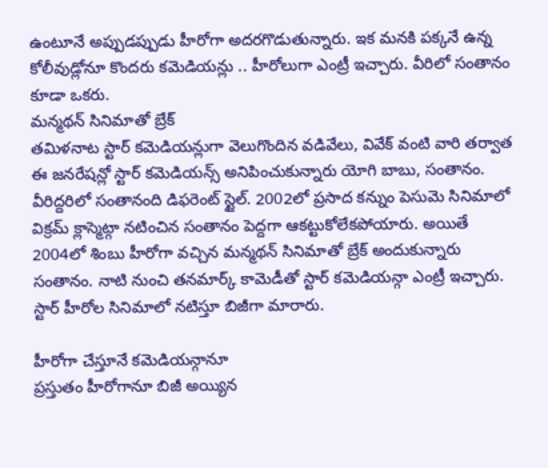ఉంటూనే అప్పుడప్పుడు హీరోగా అదరగొడుతున్నారు. ఇక మనకి పక్కనే ఉన్న కోలీవుడ్లోనూ కొందరు కమెడియన్లు .. హీరోలుగా ఎంట్రీ ఇచ్చారు. వీరిలో సంతానం కూడా ఒకరు.
మన్మథన్ సినిమాతో బ్రేక్
తమిళనాట స్టార్ కమెడియన్లుగా వెలుగొందిన వడివేలు, వివేక్ వంటి వారి తర్వాత ఈ జనరేషన్లో స్టార్ కమెడియన్స్ అనిపించుకున్నారు యోగి బాబు, సంతానం. వీరిద్దరిలో సంతానంది డిఫరెంట్ స్టైల్. 2002లో ప్రసాద కన్నుం పెసుమె సినిమాలో విక్రమ్ క్లాస్మెట్గా నటించిన సంతానం పెద్దగా ఆకట్టుకోలేకపోయారు. అయితే 2004లో శింబు హీరోగా వచ్చిన మన్మథన్ సినిమాతో బ్రేక్ అందుకున్నారు సంతానం. నాటి నుంచి తనమార్క్ కామెడీతో స్టార్ కమెడియన్గా ఎంట్రీ ఇచ్చారు. స్టార్ హీరోల సినిమాలో నటిస్తూ బిజీగా మారారు.

హీరోగా చేస్తూనే కమెడియన్గానూ
ప్రస్తుతం హీరోగానూ బిజీ అయ్యిన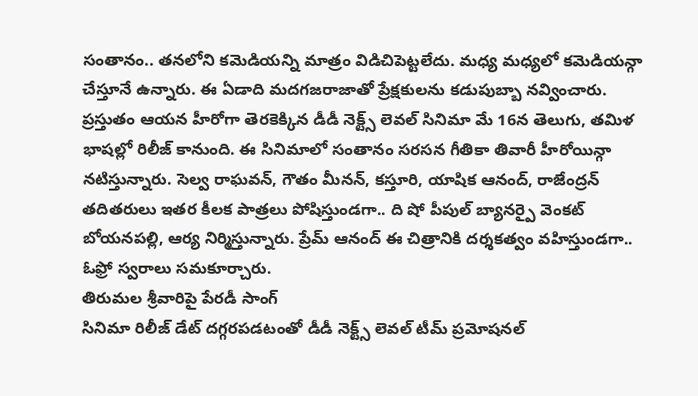సంతానం.. తనలోని కమెడియన్ని మాత్రం విడిచిపెట్టలేదు. మధ్య మధ్యలో కమెడియన్గా చేస్తూనే ఉన్నారు. ఈ ఏడాది మదగజరాజాతో ప్రేక్షకులను కడుపుబ్బా నవ్వించారు. ప్రస్తుతం ఆయన హీరోగా తెరకెక్కిన డీడీ నెక్ట్స్ లెవల్ సినిమా మే 16న తెలుగు, తమిళ భాషల్లో రిలీజ్ కానుంది. ఈ సినిమాలో సంతానం సరసన గీతికా తివారీ హీరోయిన్గా నటిస్తున్నారు. సెల్వ రాఘవన్, గౌతం మీనన్, కస్తూరి, యాషిక ఆనంద్, రాజేంద్రన్ తదితరులు ఇతర కీలక పాత్రలు పోషిస్తుండగా.. ది షో పీపుల్ బ్యానర్పై వెంకట్ బోయనపల్లి, ఆర్య నిర్మిస్తున్నారు. ప్రేమ్ ఆనంద్ ఈ చిత్రానికి దర్శకత్వం వహిస్తుండగా.. ఓఫ్రో స్వరాలు సమకూర్చారు.
తిరుమల శ్రీవారిపై పేరడీ సాంగ్
సినిమా రిలీజ్ డేట్ దగ్గరపడటంతో డీడీ నెక్ట్స్ లెవల్ టీమ్ ప్రమోషనల్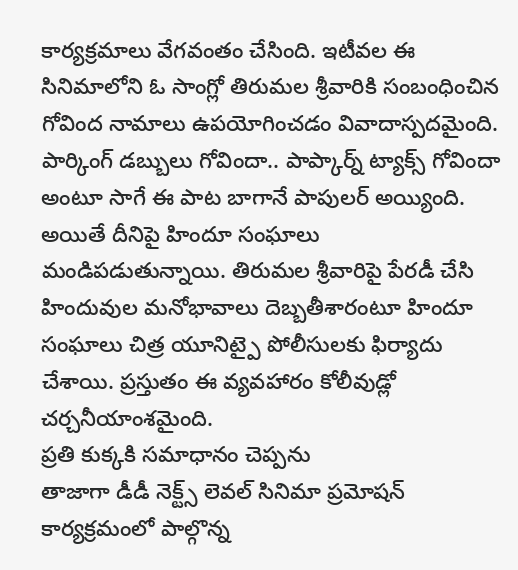కార్యక్రమాలు వేగవంతం చేసింది. ఇటీవల ఈ సినిమాలోని ఓ సాంగ్లో తిరుమల శ్రీవారికి సంబంధించిన గోవింద నామాలు ఉపయోగించడం వివాదాస్పదమైంది. పార్కింగ్ డబ్బులు గోవిందా.. పాప్కార్న్ ట్యాక్స్ గోవిందా అంటూ సాగే ఈ పాట బాగానే పాపులర్ అయ్యింది. అయితే దీనిపై హిందూ సంఘాలు మండిపడుతున్నాయి. తిరుమల శ్రీవారిపై పేరడీ చేసి హిందువుల మనోభావాలు దెబ్బతీశారంటూ హిందూ సంఘాలు చిత్ర యూనిట్పై పోలీసులకు ఫిర్యాదు చేశాయి. ప్రస్తుతం ఈ వ్యవహారం కోలీవుడ్లో చర్చనీయాంశమైంది.
ప్రతి కుక్కకి సమాధానం చెప్పను
తాజాగా డీడీ నెక్ట్స్ లెవల్ సినిమా ప్రమోషన్ కార్యక్రమంలో పాల్గొన్న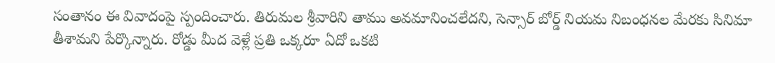సంతానం ఈ వివాదంపై స్పందించారు. తిరుమల శ్రీవారిని తాము అవమానించలేదని, సెన్సార్ బోర్డ్ నియమ నిబంధనల మేరకు సినిమా తీశామని పేర్కొన్నారు. రోడ్డు మీద వెళ్లే ప్రతి ఒక్కరూ ఏదో ఒకటి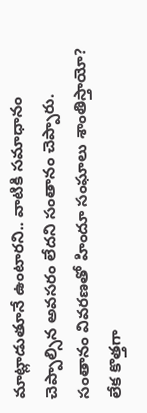మాట్లాడుతూనే ఉంటారని.. వాటికి సమాధానం చెప్పాల్సిన అవసరం లేదని సంతానం చెప్పారు. సంతానం వివరణతో హిందూ సంఘాలు శాంతిస్తాయో? లేక కొత్తగా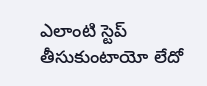ఎలాంటి స్టెప్ తీసుకుంటాయో లేదో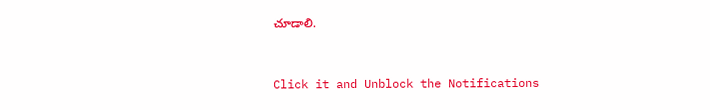చూడాలి.


Click it and Unblock the Notifications